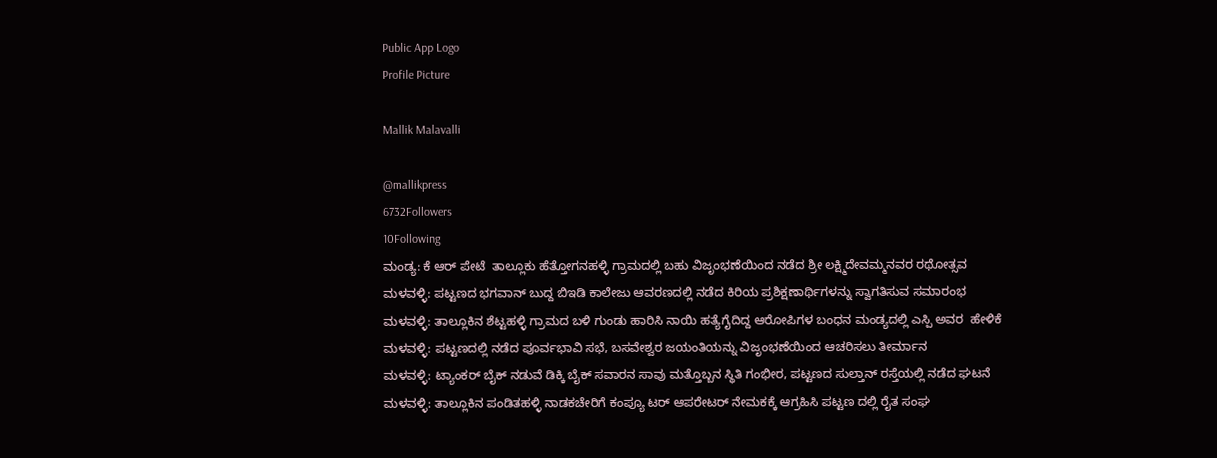Public App Logo
Profile Picture

Mallik Malavalli

@mallikpress
6732Followers
10Following
ಮಂಡ್ಯ: ಕೆ ಆರ್ ಪೇಟೆ  ತಾಲ್ಲೂಕು ಹೆತ್ತೋಗನಹಳ್ಳಿ ಗ್ರಾಮದಲ್ಲಿ ಬಹು ವಿಜೃಂಭಣೆಯಿಂದ ನಡೆದ ಶ್ರೀ ಲಕ್ಷ್ಮಿದೇವಮ್ಮನವರ ರಥೋತ್ಸವ
ಮಳವಳ್ಳಿ: ಪಟ್ಟಣದ ಭಗವಾನ್ ಬುದ್ದ ಬಿಇಡಿ ಕಾಲೇಜು ಆವರಣದಲ್ಲಿ ನಡೆದ ಕಿರಿಯ ಪ್ರಶಿಕ್ಷಣಾರ್ಥಿಗಳನ್ನು ಸ್ವಾಗತಿಸುವ ಸಮಾರಂಭ
ಮಳವಳ್ಳಿ: ತಾಲ್ಲೂಕಿನ ಶೆಟ್ಟಹಳ್ಳಿ ಗ್ರಾಮದ ಬಳಿ ಗುಂಡು ಹಾರಿಸಿ ನಾಯಿ ಹತ್ಯೆಗೈದಿದ್ದ ಆರೋಪಿಗಳ ಬಂಧನ ಮಂಡ್ಯದಲ್ಲಿ ಎಸ್ಪಿ ಅವರ  ಹೇಳಿಕೆ
ಮಳವಳ್ಳಿ: ಪಟ್ಟಣದಲ್ಲಿ ನಡೆದ ಪೂರ್ವಭಾವಿ ಸಭೆ, ಬಸವೇಶ್ವರ ಜಯಂತಿಯನ್ನು ವಿಜೃಂಭಣೆಯಿಂದ ಆಚರಿಸಲು ತೀರ್ಮಾನ
ಮಳವಳ್ಳಿ: ಟ್ಯಾಂಕರ್ ಬೈಕ್ ನಡುವೆ ಡಿಕ್ಕಿ ಬೈಕ್ ಸವಾರನ ಸಾವು ಮತ್ತೊಬ್ಬನ ಸ್ಥಿತಿ ಗಂಭೀರ, ಪಟ್ಟಣದ ಸುಲ್ತಾನ್ ರಸ್ತೆಯಲ್ಲಿ ನಡೆದ ಘಟನೆ
ಮಳವಳ್ಳಿ: ತಾಲ್ಲೂಕಿನ ಪಂಡಿತಹಳ್ಳಿ ನಾಡಕಚೇರಿಗೆ ಕಂಪ್ಯೂ ಟರ್ ಆಪರೇಟರ್ ನೇಮಕಕ್ಕೆ ಆಗ್ರಹಿಸಿ ಪಟ್ಟಣ ದಲ್ಲಿ ರೈತ ಸಂಘ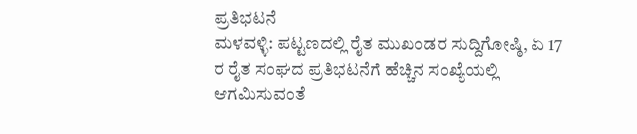ಪ್ರತಿಭಟನೆ
ಮಳವಳ್ಳಿ: ಪಟ್ಟಣದಲ್ಲಿ ರೈತ ಮುಖಂಡರ ಸುದ್ದಿಗೋಷ್ಠಿ, ಏ 17 ರ ರೈತ ಸಂಘದ ಪ್ರತಿಭಟನೆಗೆ ಹೆಚ್ಚಿನ ಸಂಖ್ಯೆಯಲ್ಲಿ ಆಗಮಿಸುವಂತೆ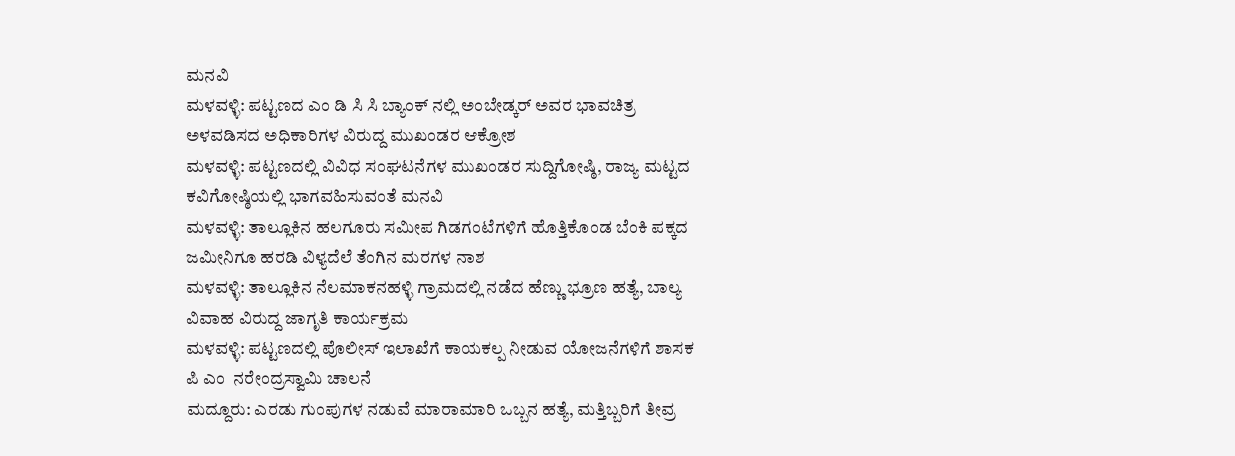ಮನವಿ
ಮಳವಳ್ಳಿ: ಪಟ್ಟಣದ ಎಂ ಡಿ ಸಿ ಸಿ ಬ್ಯಾಂಕ್ ನಲ್ಲಿ ಅಂಬೇಡ್ಕರ್ ಅವರ ಭಾವಚಿತ್ರ ಅಳವಡಿಸದ ಅಧಿಕಾರಿಗಳ ವಿರುದ್ದ ಮುಖಂಡರ ಆಕ್ರೋಶ
ಮಳವಳ್ಳಿ: ಪಟ್ಟಣದಲ್ಲಿ ವಿವಿಧ ಸಂಘಟನೆಗಳ ಮುಖಂಡರ ಸುದ್ದಿಗೋಷ್ಠಿ, ರಾಜ್ಯ ಮಟ್ಟದ ಕವಿಗೋಷ್ಠಿಯಲ್ಲಿ ಭಾಗವಹಿಸುವಂತೆ ಮನವಿ
ಮಳವಳ್ಳಿ: ತಾಲ್ಲೂಕಿನ ಹಲಗೂರು ಸಮೀಪ ಗಿಡಗಂಟೆಗಳಿಗೆ ಹೊತ್ತಿಕೊಂಡ ಬೆಂಕಿ ಪಕ್ಕದ ಜಮೀನಿಗೂ ಹರಡಿ ವಿಳ್ಯದೆಲೆ ತೆಂಗಿನ ಮರಗಳ ನಾಶ
ಮಳವಳ್ಳಿ: ತಾಲ್ಲೂಕಿ‌ನ ನೆಲಮಾಕನಹಳ್ಳಿ ಗ್ರಾಮದಲ್ಲಿ ನಡೆದ ಹೆಣ್ಣು ಭ್ರೂಣ ಹತ್ಯೆ, ಬಾಲ್ಯ ವಿವಾಹ ವಿರುದ್ದ ಜಾಗೃತಿ ಕಾರ್ಯಕ್ರಮ
ಮಳವಳ್ಳಿ: ಪಟ್ಟಣದಲ್ಲಿ ಪೊಲೀಸ್ ಇಲಾಖೆಗೆ ಕಾಯಕಲ್ಪ ನೀಡುವ ಯೋಜನೆಗಳಿಗೆ ಶಾಸಕ  ಪಿ ಎಂ  ನರೇಂದ್ರಸ್ವಾಮಿ ಚಾಲನೆ
ಮದ್ದೂರು: ಎರಡು ಗುಂಪುಗಳ ನಡುವೆ ಮಾರಾಮಾರಿ ಒಬ್ಬನ ಹತ್ಯೆ, ಮತ್ತಿಬ್ಬರಿಗೆ ತೀವ್ರ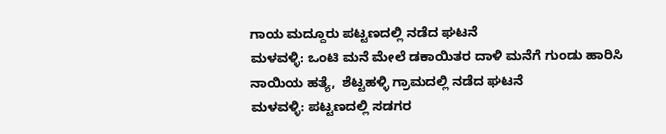ಗಾಯ ಮದ್ದೂರು ಪಟ್ಟಣದಲ್ಲಿ ನಡೆದ ಘಟನೆ
ಮಳವಳ್ಳಿ: ಒಂಟಿ ಮನೆ ಮೇಲೆ ಡಕಾಯಿತರ ದಾಳಿ ಮನೆಗೆ ಗುಂಡು ಹಾರಿಸಿ ನಾಯಿಯ ಹತ್ಯೆ,  ಶೆಟ್ಟಹಳ್ಳಿ ಗ್ರಾಮದಲ್ಲಿ ನಡೆದ ಘಟನೆ
ಮಳವಳ್ಳಿ: ಪಟ್ಟಣದಲ್ಲಿ ಸಡಗರ‌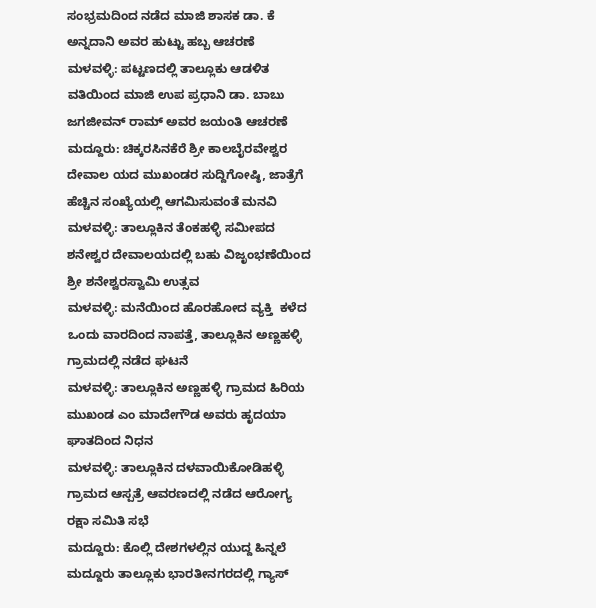ಸಂಭ್ರಮದಿಂದ ನಡೆದ ಮಾಜಿ ಶಾಸಕ ಡಾ. ಕೆ ಅನ್ನದಾನಿ ಅವರ ಹುಟ್ಟು ಹಬ್ಬ ಆಚರಣೆ
ಮಳವಳ್ಳಿ: ಪಟ್ಟಣದಲ್ಲಿ ತಾಲ್ಲೂಕು ಆಡಳಿತ ವತಿಯಿಂದ ಮಾಜಿ ಉಪ ಪ್ರಧಾನಿ ಡಾ. ಬಾಬು ಜಗಜೀವನ್ ರಾಮ್ ಅವರ ಜಯಂತಿ ಆಚರಣೆ
ಮದ್ದೂರು: ಚಿಕ್ಕರಸಿನಕೆರೆ ಶ್ರೀ ಕಾಲಬೈರವೇಶ್ವರ ದೇವಾಲ ಯದ ಮುಖಂಡರ ಸುದ್ದಿಗೋಷ್ಠಿ, ಜಾತ್ರೆಗೆ  ಹೆಚ್ಚಿನ ಸಂಖ್ಯೆಯಲ್ಲಿ ಆಗಮಿಸುವಂತೆ ಮನವಿ
ಮಳವಳ್ಳಿ: ತಾಲ್ಲೂಕಿನ ತೆಂಕಹಳ್ಳಿ ಸಮೀಪದ ಶನೇಶ್ವರ ದೇವಾಲಯದಲ್ಲಿ ಬಹು ವಿಜೃಂಭಣೆಯಿಂದ ಶ್ರೀ ಶನೇಶ್ವರಸ್ವಾಮಿ ಉತ್ಸವ
ಮಳವಳ್ಳಿ: ಮನೆಯಿಂದ ಹೊರಹೋದ ವ್ಯಕ್ತಿ  ಕಳೆದ ಒಂದು ವಾರದಿಂದ ನಾಪತ್ತೆ, ತಾಲ್ಲೂಕಿನ ಅಣ್ಣಹಳ್ಳಿ ಗ್ರಾಮದಲ್ಲಿ ನಡೆದ ಘಟನೆ
ಮಳವಳ್ಳಿ: ತಾಲ್ಲೂಕಿನ ಅಣ್ಣಹಳ್ಳಿ ಗ್ರಾಮದ ಹಿರಿಯ ಮುಖಂಡ ಎಂ ಮಾದೇಗೌಡ ಅವರು ಹೃದಯಾ ಘಾತದಿಂದ ನಿಧನ
ಮಳವಳ್ಳಿ: ತಾಲ್ಲೂಕಿನ ದಳವಾಯಿಕೋಡಿಹಳ್ಳಿ ಗ್ರಾಮದ ಆಸ್ಪತ್ರೆ ಆವರಣದಲ್ಲಿ ನಡೆದ ಆರೋಗ್ಯ ರಕ್ಷಾ ಸಮಿತಿ ಸಭೆ
ಮದ್ದೂರು: ಕೊಲ್ಲಿ ದೇಶಗಳಲ್ಲಿನ ಯುದ್ದ ಹಿನ್ನಲೆ ಮದ್ದೂರು ತಾಲ್ಲೂಕು ಭಾರತೀನಗರದಲ್ಲಿ ಗ್ಯಾಸ್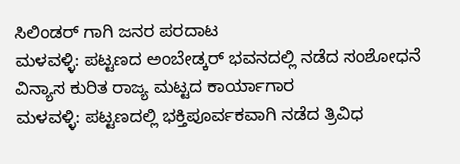ಸಿಲಿಂಡರ್ ಗಾಗಿ ಜನರ ಪರದಾಟ
ಮಳವಳ್ಳಿ: ಪಟ್ಟಣದ ಅಂಬೇಡ್ಕರ್ ಭವನದಲ್ಲಿ ನಡೆದ ಸಂಶೋಧನೆ ವಿನ್ಯಾಸ ಕುರಿತ ರಾಜ್ಯ‌ ಮಟ್ಟದ ಕಾರ್ಯಾಗಾರ
ಮಳವಳ್ಳಿ: ಪಟ್ಟಣದಲ್ಲಿ ಭಕ್ತಿಪೂರ್ವಕವಾಗಿ ನಡೆದ ತ್ರಿವಿಧ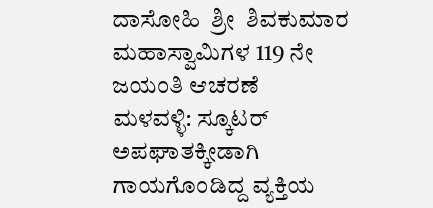ದಾಸೋಹಿ  ಶ್ರೀ  ಶಿವಕುಮಾರ ಮಹಾಸ್ವಾಮಿಗಳ 119 ನೇ ಜಯಂತಿ ಆಚರಣೆ
ಮಳವಳ್ಳಿ: ಸ್ಕೂಟರ್ ಅಪಘಾತಕ್ಕೀಡಾಗಿ ಗಾಯಗೊಂಡಿದ್ದ ವ್ಯಕ್ತಿಯ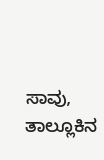ಸಾವು, ತಾಲ್ಲೂಕಿನ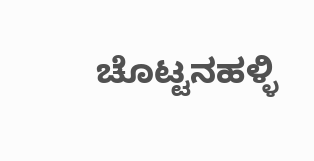ಚೊಟ್ಟನಹಳ್ಳಿ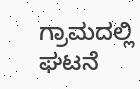ಗ್ರಾಮದಲ್ಲಿ ಘಟನೆ